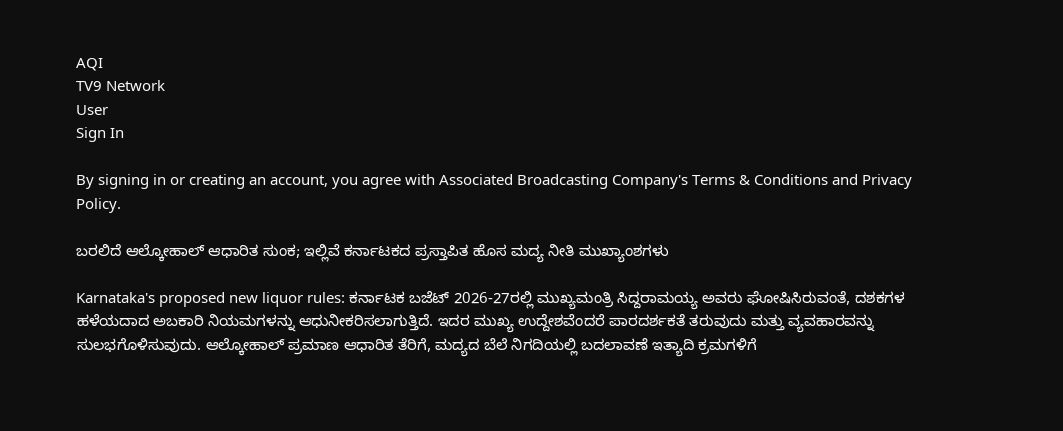AQI
TV9 Network
User
Sign In

By signing in or creating an account, you agree with Associated Broadcasting Company's Terms & Conditions and Privacy Policy.

ಬರಲಿದೆ ಆಲ್ಕೋಹಾಲ್ ಆಧಾರಿತ ಸುಂಕ; ಇಲ್ಲಿವೆ ಕರ್ನಾಟಕದ ಪ್ರಸ್ತಾಪಿತ ಹೊಸ ಮದ್ಯ ನೀತಿ ಮುಖ್ಯಾಂಶಗಳು

Karnataka's proposed new liquor rules: ಕರ್ನಾಟಕ ಬಜೆಟ್ 2026-27ರಲ್ಲಿ ಮುಖ್ಯಮಂತ್ರಿ ಸಿದ್ದರಾಮಯ್ಯ ಅವರು ಘೋಷಿಸಿರುವಂತೆ, ದಶಕಗಳ ಹಳೆಯದಾದ ಅಬಕಾರಿ ನಿಯಮಗಳನ್ನು ಆಧುನೀಕರಿಸಲಾಗುತ್ತಿದೆ. ಇದರ ಮುಖ್ಯ ಉದ್ದೇಶವೆಂದರೆ ಪಾರದರ್ಶಕತೆ ತರುವುದು ಮತ್ತು ವ್ಯವಹಾರವನ್ನು ಸುಲಭಗೊಳಿಸುವುದು. ಆಲ್ಕೋಹಾಲ್ ಪ್ರಮಾಣ ಆಧಾರಿತ ತೆರಿಗೆ, ಮದ್ಯದ ಬೆಲೆ ನಿಗದಿಯಲ್ಲಿ ಬದಲಾವಣೆ ಇತ್ಯಾದಿ ಕ್ರಮಗಳಿಗೆ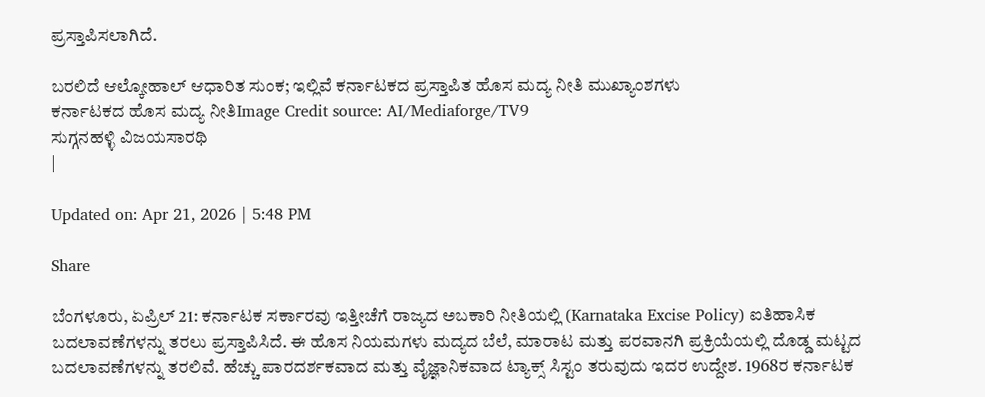ಪ್ರಸ್ತಾಪಿಸಲಾಗಿದೆ.

ಬರಲಿದೆ ಆಲ್ಕೋಹಾಲ್ ಆಧಾರಿತ ಸುಂಕ; ಇಲ್ಲಿವೆ ಕರ್ನಾಟಕದ ಪ್ರಸ್ತಾಪಿತ ಹೊಸ ಮದ್ಯ ನೀತಿ ಮುಖ್ಯಾಂಶಗಳು
ಕರ್ನಾಟಕದ ಹೊಸ ಮದ್ಯ ನೀತಿImage Credit source: AI/Mediaforge/TV9
ಸುಗ್ಗನಹಳ್ಳಿ ವಿಜಯಸಾರಥಿ
|

Updated on: Apr 21, 2026 | 5:48 PM

Share

ಬೆಂಗಳೂರು, ಏಪ್ರಿಲ್ 21: ಕರ್ನಾಟಕ ಸರ್ಕಾರವು ಇತ್ತೀಚೆಗೆ ರಾಜ್ಯದ ಅಬಕಾರಿ ನೀತಿಯಲ್ಲಿ (Karnataka Excise Policy) ಐತಿಹಾಸಿಕ ಬದಲಾವಣೆಗಳನ್ನು ತರಲು ಪ್ರಸ್ತಾಪಿಸಿದೆ. ಈ ಹೊಸ ನಿಯಮಗಳು ಮದ್ಯದ ಬೆಲೆ, ಮಾರಾಟ ಮತ್ತು ಪರವಾನಗಿ ಪ್ರಕ್ರಿಯೆಯಲ್ಲಿ ದೊಡ್ಡ ಮಟ್ಟದ ಬದಲಾವಣೆಗಳನ್ನು ತರಲಿವೆ. ಹೆಚ್ಚು ಪಾರದರ್ಶಕವಾದ ಮತ್ತು ವೈಜ್ಞಾನಿಕವಾದ ಟ್ಯಾಕ್ಸ್ ಸಿಸ್ಟಂ ತರುವುದು ಇದರ ಉದ್ದೇಶ. 1968ರ ಕರ್ನಾಟಕ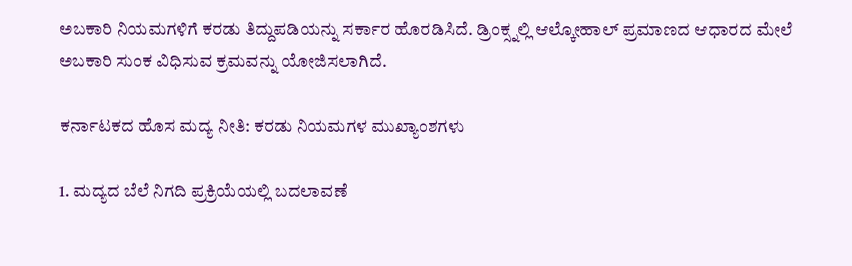ಅಬಕಾರಿ ನಿಯಮಗಳಿಗೆ ಕರಡು ತಿದ್ದುಪಡಿಯನ್ನು ಸರ್ಕಾರ ಹೊರಡಿಸಿದೆ. ಡ್ರಿಂಕ್ಸ್ನಲ್ಲಿ ಆಲ್ಕೋಹಾಲ್ ಪ್ರಮಾಣದ ಆಧಾರದ ಮೇಲೆ ಅಬಕಾರಿ ಸುಂಕ ವಿಧಿಸುವ ಕ್ರಮವನ್ನು ಯೋಜಿಸಲಾಗಿದೆ.

ಕರ್ನಾಟಕದ ಹೊಸ ಮದ್ಯ ನೀತಿ: ಕರಡು ನಿಯಮಗಳ ಮುಖ್ಯಾಂಶಗಳು

1. ಮದ್ಯದ ಬೆಲೆ ನಿಗದಿ ಪ್ರಕ್ರಿಯೆಯಲ್ಲಿ ಬದಲಾವಣೆ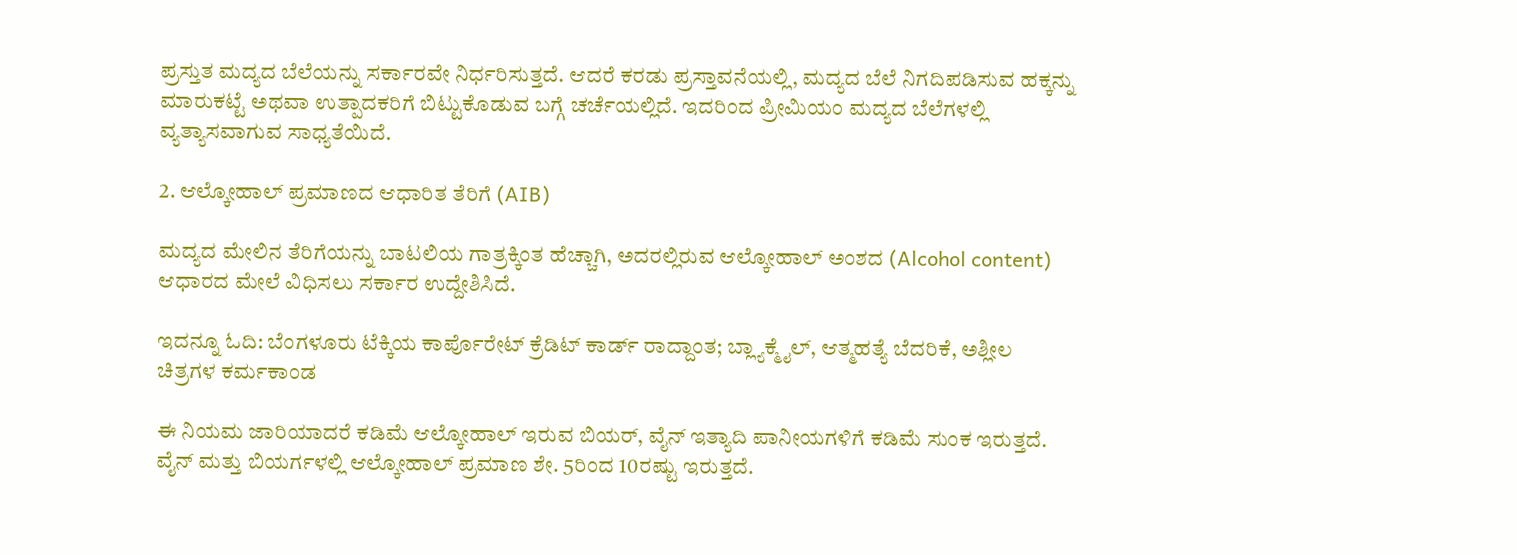ಪ್ರಸ್ತುತ ಮದ್ಯದ ಬೆಲೆಯನ್ನು ಸರ್ಕಾರವೇ ನಿರ್ಧರಿಸುತ್ತದೆ. ಆದರೆ ಕರಡು ಪ್ರಸ್ತಾವನೆಯಲ್ಲಿ, ಮದ್ಯದ ಬೆಲೆ ನಿಗದಿಪಡಿಸುವ ಹಕ್ಕನ್ನು ಮಾರುಕಟ್ಟೆ ಅಥವಾ ಉತ್ಪಾದಕರಿಗೆ ಬಿಟ್ಟುಕೊಡುವ ಬಗ್ಗೆ ಚರ್ಚೆಯಲ್ಲಿದೆ. ಇದರಿಂದ ಪ್ರೀಮಿಯಂ ಮದ್ಯದ ಬೆಲೆಗಳಲ್ಲಿ ವ್ಯತ್ಯಾಸವಾಗುವ ಸಾಧ್ಯತೆಯಿದೆ.

2. ಆಲ್ಕೋಹಾಲ್ ಪ್ರಮಾಣದ ಆಧಾರಿತ ತೆರಿಗೆ (AIB)

ಮದ್ಯದ ಮೇಲಿನ ತೆರಿಗೆಯನ್ನು ಬಾಟಲಿಯ ಗಾತ್ರಕ್ಕಿಂತ ಹೆಚ್ಚಾಗಿ, ಅದರಲ್ಲಿರುವ ಆಲ್ಕೋಹಾಲ್ ಅಂಶದ (Alcohol content) ಆಧಾರದ ಮೇಲೆ ವಿಧಿಸಲು ಸರ್ಕಾರ ಉದ್ದೇಶಿಸಿದೆ.

ಇದನ್ನೂ ಓದಿ: ಬೆಂಗಳೂರು ಟೆಕ್ಕಿಯ ಕಾರ್ಪೊರೇಟ್ ಕ್ರೆಡಿಟ್ ಕಾರ್ಡ್ ರಾದ್ದಾಂತ; ಬ್ಲ್ಯಾಕ್ಮೈಲ್, ಆತ್ಮಹತ್ಯೆ ಬೆದರಿಕೆ, ಅಶ್ಲೀಲ ಚಿತ್ರಗಳ ಕರ್ಮಕಾಂಡ

ಈ ನಿಯಮ ಜಾರಿಯಾದರೆ ಕಡಿಮೆ ಆಲ್ಕೋಹಾಲ್ ಇರುವ ಬಿಯರ್, ವೈನ್ ಇತ್ಯಾದಿ ಪಾನೀಯಗಳಿಗೆ ಕಡಿಮೆ ಸುಂಕ ಇರುತ್ತದೆ. ವೈನ್ ಮತ್ತು ಬಿಯರ್ಗಳಲ್ಲಿ ಆಲ್ಕೋಹಾಲ್ ಪ್ರಮಾಣ ಶೇ. 5ರಿಂದ 10ರಷ್ಟು ಇರುತ್ತದೆ.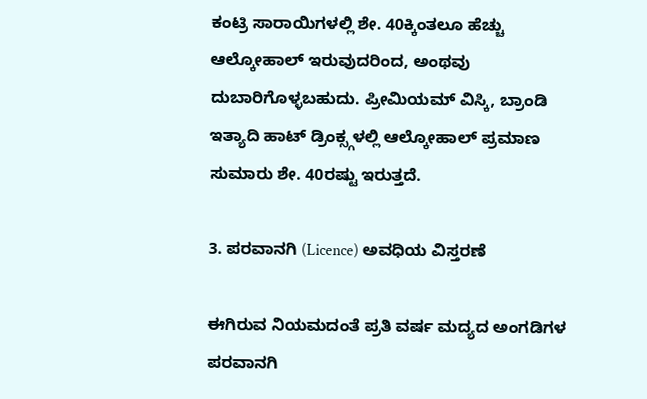ಕಂಟ್ರಿ ಸಾರಾಯಿಗಳಲ್ಲಿ ಶೇ. 40ಕ್ಕಿಂತಲೂ ಹೆಚ್ಚು ಆಲ್ಕೋಹಾಲ್ ಇರುವುದರಿಂದ, ಅಂಥವು ದುಬಾರಿಗೊಳ್ಳಬಹುದು. ಪ್ರೀಮಿಯಮ್ ವಿಸ್ಕಿ, ಬ್ರಾಂಡಿ ಇತ್ಯಾದಿ ಹಾಟ್ ಡ್ರಿಂಕ್ಸ್ಗಳಲ್ಲಿ ಆಲ್ಕೋಹಾಲ್ ಪ್ರಮಾಣ ಸುಮಾರು ಶೇ. 40ರಷ್ಟು ಇರುತ್ತದೆ.

3. ಪರವಾನಗಿ (Licence) ಅವಧಿಯ ವಿಸ್ತರಣೆ

ಈಗಿರುವ ನಿಯಮದಂತೆ ಪ್ರತಿ ವರ್ಷ ಮದ್ಯದ ಅಂಗಡಿಗಳ ಪರವಾನಗಿ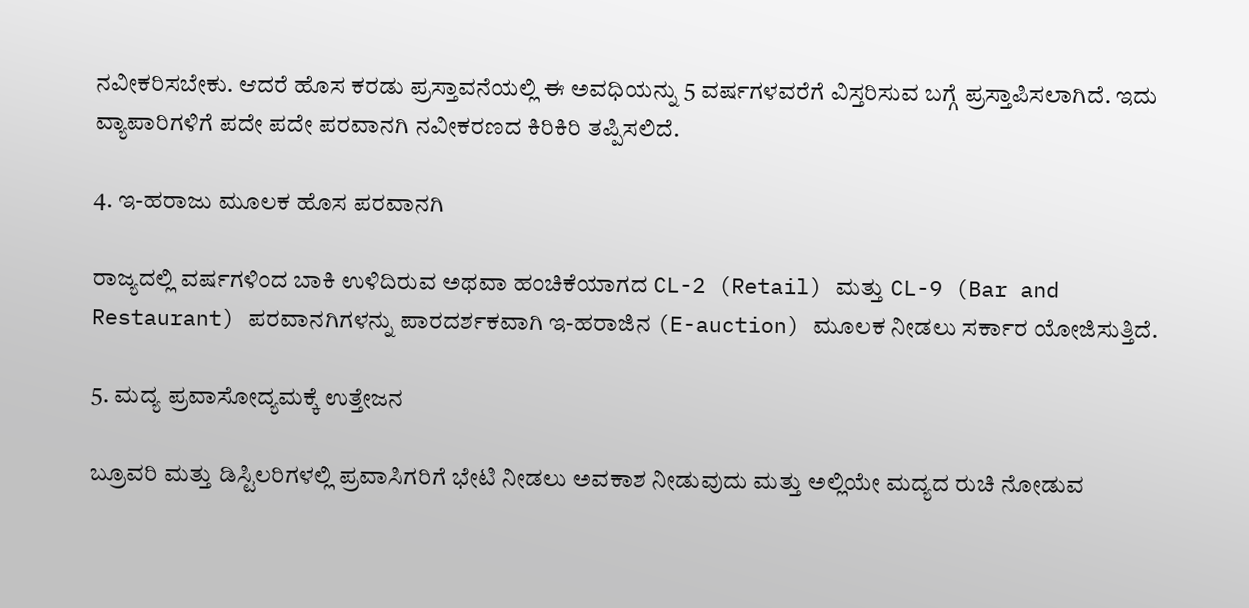ನವೀಕರಿಸಬೇಕು. ಆದರೆ ಹೊಸ ಕರಡು ಪ್ರಸ್ತಾವನೆಯಲ್ಲಿ ಈ ಅವಧಿಯನ್ನು 5 ವರ್ಷಗಳವರೆಗೆ ವಿಸ್ತರಿಸುವ ಬಗ್ಗೆ ಪ್ರಸ್ತಾಪಿಸಲಾಗಿದೆ. ಇದು ವ್ಯಾಪಾರಿಗಳಿಗೆ ಪದೇ ಪದೇ ಪರವಾನಗಿ ನವೀಕರಣದ ಕಿರಿಕಿರಿ ತಪ್ಪಿಸಲಿದೆ.

4. ಇ-ಹರಾಜು ಮೂಲಕ ಹೊಸ ಪರವಾನಗಿ

ರಾಜ್ಯದಲ್ಲಿ ವರ್ಷಗಳಿಂದ ಬಾಕಿ ಉಳಿದಿರುವ ಅಥವಾ ಹಂಚಿಕೆಯಾಗದ CL-2 (Retail) ಮತ್ತು CL-9 (Bar and Restaurant) ಪರವಾನಗಿಗಳನ್ನು ಪಾರದರ್ಶಕವಾಗಿ ಇ-ಹರಾಜಿನ (E-auction) ಮೂಲಕ ನೀಡಲು ಸರ್ಕಾರ ಯೋಜಿಸುತ್ತಿದೆ.

5. ಮದ್ಯ ಪ್ರವಾಸೋದ್ಯಮಕ್ಕೆ ಉತ್ತೇಜನ

ಬ್ರೂವರಿ ಮತ್ತು ಡಿಸ್ಟಿಲರಿಗಳಲ್ಲಿ ಪ್ರವಾಸಿಗರಿಗೆ ಭೇಟಿ ನೀಡಲು ಅವಕಾಶ ನೀಡುವುದು ಮತ್ತು ಅಲ್ಲಿಯೇ ಮದ್ಯದ ರುಚಿ ನೋಡುವ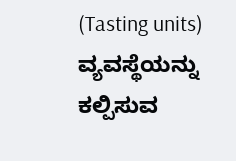(Tasting units) ವ್ಯವಸ್ಥೆಯನ್ನು ಕಲ್ಪಿಸುವ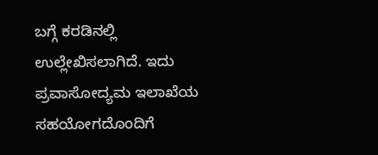ಬಗ್ಗೆ ಕರಡಿನಲ್ಲಿ ಉಲ್ಲೇಖಿಸಲಾಗಿದೆ. ಇದು ಪ್ರವಾಸೋದ್ಯಮ ಇಲಾಖೆಯ ಸಹಯೋಗದೊಂದಿಗೆ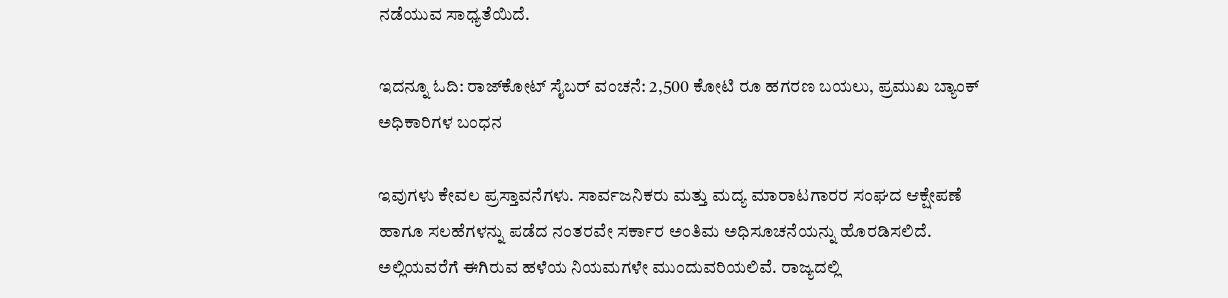ನಡೆಯುವ ಸಾಧ್ಯತೆಯಿದೆ.

ಇದನ್ನೂ ಓದಿ: ರಾಜ್‌ಕೋಟ್ ಸೈಬರ್ ವಂಚನೆ: 2,500 ಕೋಟಿ ರೂ ಹಗರಣ ಬಯಲು, ಪ್ರಮುಖ ಬ್ಯಾಂಕ್ ಅಧಿಕಾರಿಗಳ ಬಂಧನ

ಇವುಗಳು ಕೇವಲ ಪ್ರಸ್ತಾವನೆಗಳು. ಸಾರ್ವಜನಿಕರು ಮತ್ತು ಮದ್ಯ ಮಾರಾಟಗಾರರ ಸಂಘದ ಆಕ್ಷೇಪಣೆ ಹಾಗೂ ಸಲಹೆಗಳನ್ನು ಪಡೆದ ನಂತರವೇ ಸರ್ಕಾರ ಅಂತಿಮ ಅಧಿಸೂಚನೆಯನ್ನು ಹೊರಡಿಸಲಿದೆ. ಅಲ್ಲಿಯವರೆಗೆ ಈಗಿರುವ ಹಳೆಯ ನಿಯಮಗಳೇ ಮುಂದುವರಿಯಲಿವೆ. ರಾಜ್ಯದಲ್ಲಿ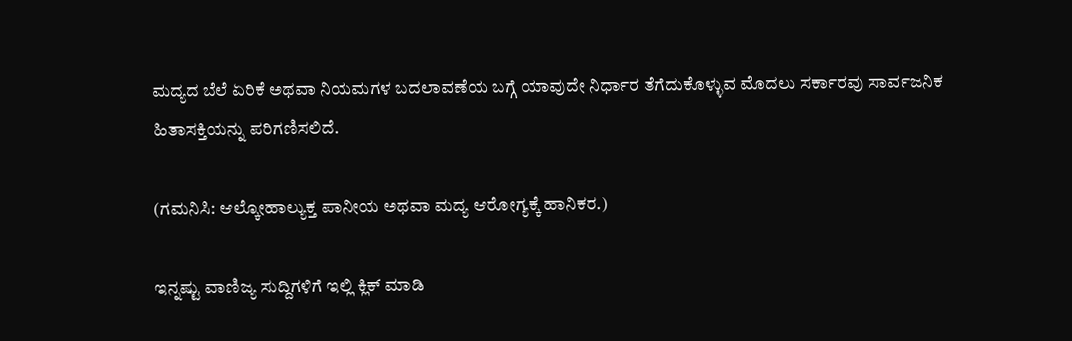ಮದ್ಯದ ಬೆಲೆ ಏರಿಕೆ ಅಥವಾ ನಿಯಮಗಳ ಬದಲಾವಣೆಯ ಬಗ್ಗೆ ಯಾವುದೇ ನಿರ್ಧಾರ ತೆಗೆದುಕೊಳ್ಳುವ ಮೊದಲು ಸರ್ಕಾರವು ಸಾರ್ವಜನಿಕ ಹಿತಾಸಕ್ತಿಯನ್ನು ಪರಿಗಣಿಸಲಿದೆ.

(ಗಮನಿಸಿ: ಆಲ್ಕೋಹಾಲ್ಯುಕ್ತ ಪಾನೀಯ ಅಥವಾ ಮದ್ಯ ಆರೋಗ್ಯಕ್ಕೆ ಹಾನಿಕರ.)

ಇನ್ನಷ್ಟು ವಾಣಿಜ್ಯ ಸುದ್ದಿಗಳಿಗೆ ಇಲ್ಲಿ ಕ್ಲಿಕ್ ಮಾಡಿ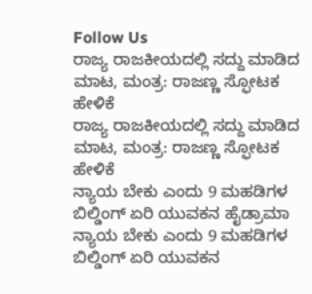Follow Us
ರಾಜ್ಯ ರಾಜಕೀಯದಲ್ಲಿ ಸದ್ದು ಮಾಡಿದ ಮಾಟ, ಮಂತ್ರ: ರಾಜಣ್ಣ ಸ್ಫೋಟಕ ಹೇಳಿಕೆ
ರಾಜ್ಯ ರಾಜಕೀಯದಲ್ಲಿ ಸದ್ದು ಮಾಡಿದ ಮಾಟ, ಮಂತ್ರ: ರಾಜಣ್ಣ ಸ್ಫೋಟಕ ಹೇಳಿಕೆ
ನ್ಯಾಯ ಬೇಕು ಎಂದು 9 ಮಹಡಿಗಳ ಬಿಲ್ಡಿಂಗ್ ಏರಿ ಯುವಕನ ಹೈಡ್ರಾಮಾ
ನ್ಯಾಯ ಬೇಕು ಎಂದು 9 ಮಹಡಿಗಳ ಬಿಲ್ಡಿಂಗ್ ಏರಿ ಯುವಕನ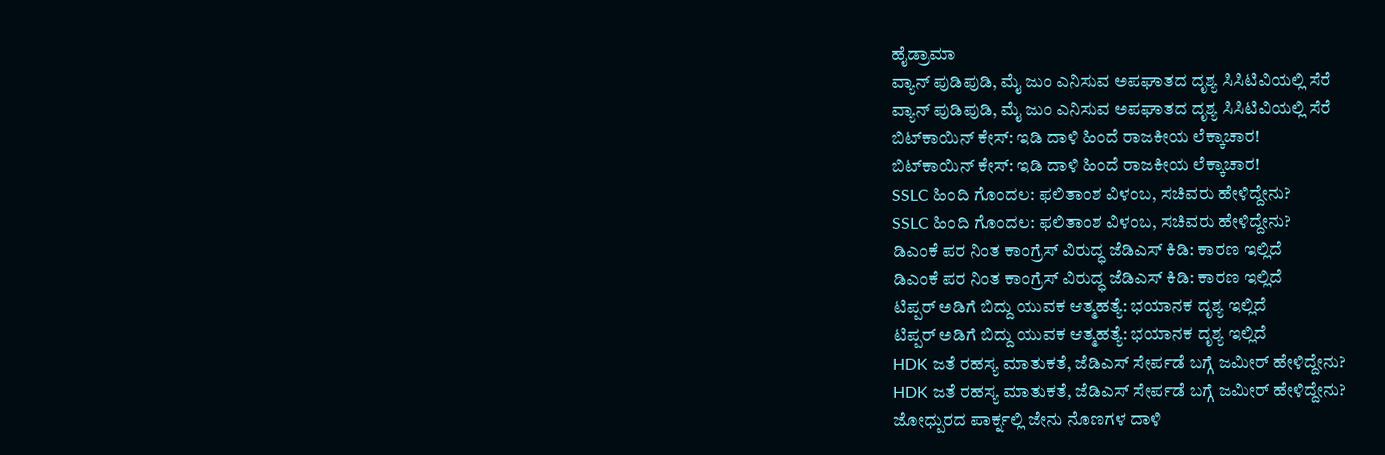ಹೈಡ್ರಾಮಾ
ವ್ಯಾನ್ ಪುಡಿಪುಡಿ, ಮೈ ಜುಂ ಎನಿಸುವ ಅಪಘಾತದ ದೃಶ್ಯ ಸಿಸಿಟಿವಿಯಲ್ಲಿ ಸೆರೆ
ವ್ಯಾನ್ ಪುಡಿಪುಡಿ, ಮೈ ಜುಂ ಎನಿಸುವ ಅಪಘಾತದ ದೃಶ್ಯ ಸಿಸಿಟಿವಿಯಲ್ಲಿ ಸೆರೆ
ಬಿಟ್‌ಕಾಯಿನ್ ಕೇಸ್: ಇಡಿ ದಾಳಿ ಹಿಂದೆ ರಾಜಕೀಯ ಲೆಕ್ಕಾಚಾರ!
ಬಿಟ್‌ಕಾಯಿನ್ ಕೇಸ್: ಇಡಿ ದಾಳಿ ಹಿಂದೆ ರಾಜಕೀಯ ಲೆಕ್ಕಾಚಾರ!
SSLC ಹಿಂದಿ ಗೊಂದಲ: ಫಲಿತಾಂಶ ವಿಳಂಬ, ಸಚಿವರು ಹೇಳಿದ್ದೇನು?
SSLC ಹಿಂದಿ ಗೊಂದಲ: ಫಲಿತಾಂಶ ವಿಳಂಬ, ಸಚಿವರು ಹೇಳಿದ್ದೇನು?
ಡಿಎಂಕೆ ಪರ ನಿಂತ ಕಾಂಗ್ರೆಸ್ ವಿರುದ್ಧ ಜೆಡಿಎಸ್ ಕಿಡಿ: ಕಾರಣ ಇಲ್ಲಿದೆ
ಡಿಎಂಕೆ ಪರ ನಿಂತ ಕಾಂಗ್ರೆಸ್ ವಿರುದ್ಧ ಜೆಡಿಎಸ್ ಕಿಡಿ: ಕಾರಣ ಇಲ್ಲಿದೆ
ಟಿಪ್ಪರ್ ಅಡಿಗೆ ಬಿದ್ದು ಯುವಕ ಆತ್ಮಹತ್ಯೆ: ಭಯಾನಕ ದೃಶ್ಯ ಇಲ್ಲಿದೆ
ಟಿಪ್ಪರ್ ಅಡಿಗೆ ಬಿದ್ದು ಯುವಕ ಆತ್ಮಹತ್ಯೆ: ಭಯಾನಕ ದೃಶ್ಯ ಇಲ್ಲಿದೆ
HDK ಜತೆ ರಹಸ್ಯ ಮಾತುಕತೆ, ಜೆಡಿಎಸ್ ಸೇರ್ಪಡೆ ಬಗ್ಗೆ ಜಮೀರ್ ಹೇಳಿದ್ದೇನು?
HDK ಜತೆ ರಹಸ್ಯ ಮಾತುಕತೆ, ಜೆಡಿಎಸ್ ಸೇರ್ಪಡೆ ಬಗ್ಗೆ ಜಮೀರ್ ಹೇಳಿದ್ದೇನು?
ಜೋಧ್ಪುರದ ಪಾರ್ಕ್ನಲ್ಲಿ ಜೇನು ನೊಣಗಳ ದಾಳಿ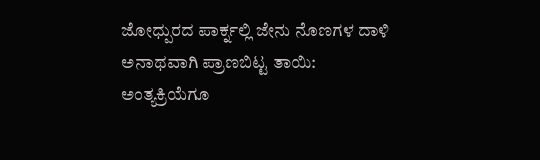ಜೋಧ್ಪುರದ ಪಾರ್ಕ್ನಲ್ಲಿ ಜೇನು ನೊಣಗಳ ದಾಳಿ
ಅನಾಥವಾಗಿ ಪ್ರಾಣಬಿಟ್ಟ ತಾಯಿ: ಅಂತ್ಯಕ್ರಿಯೆಗೂ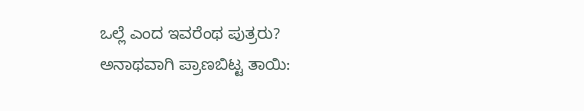ಒಲ್ಲೆ ಎಂದ ಇವರೆಂಥ ಪುತ್ರರು?
ಅನಾಥವಾಗಿ ಪ್ರಾಣಬಿಟ್ಟ ತಾಯಿ: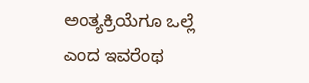ಅಂತ್ಯಕ್ರಿಯೆಗೂ ಒಲ್ಲೆ ಎಂದ ಇವರೆಂಥ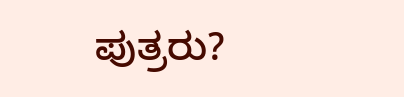ಪುತ್ರರು?